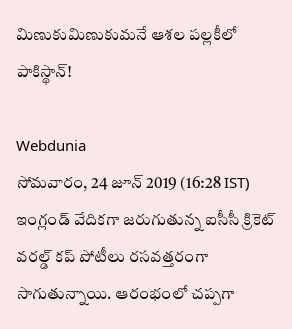మిణుకుమిణుకుమనే ఆశల పల్లకీలో పాకిస్థాన్!

Webdunia
సోమవారం, 24 జూన్ 2019 (16:28 IST)
ఇంగ్లండ్ వేదికగా జరుగుతున్న ఐసీసీ క్రికెట్ వరల్డ్ కప్ పోటీలు రసవత్తరంగా సాగుతున్నాయి. ఆరంభంలో చప్పగా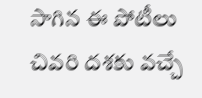సాగిన ఈ పోటీలు చివరి దశకు వచ్చే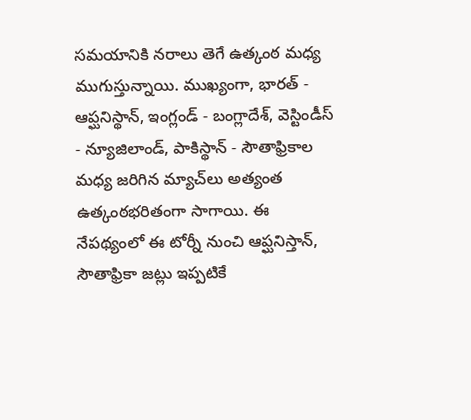సమయానికి నరాలు తెగే ఉత్కంఠ మధ్య ముగుస్తున్నాయి. ముఖ్యంగా, భారత్ - ఆప్ఘనిస్థాన్, ఇంగ్లండ్ - బంగ్లాదేశ్, వెస్టిండీస్ - న్యూజిలాండ్, పాకిస్థాన్ - సౌతాఫ్రికాల మధ్య జరిగిన మ్యాచ్‌లు అత్యంత ఉత్కంఠభరితంగా సాగాయి. ఈ నేపథ్యంలో ఈ టోర్నీ నుంచి ఆప్ఘనిస్తాన్, సౌతాఫ్రికా జట్లు ఇప్పటికే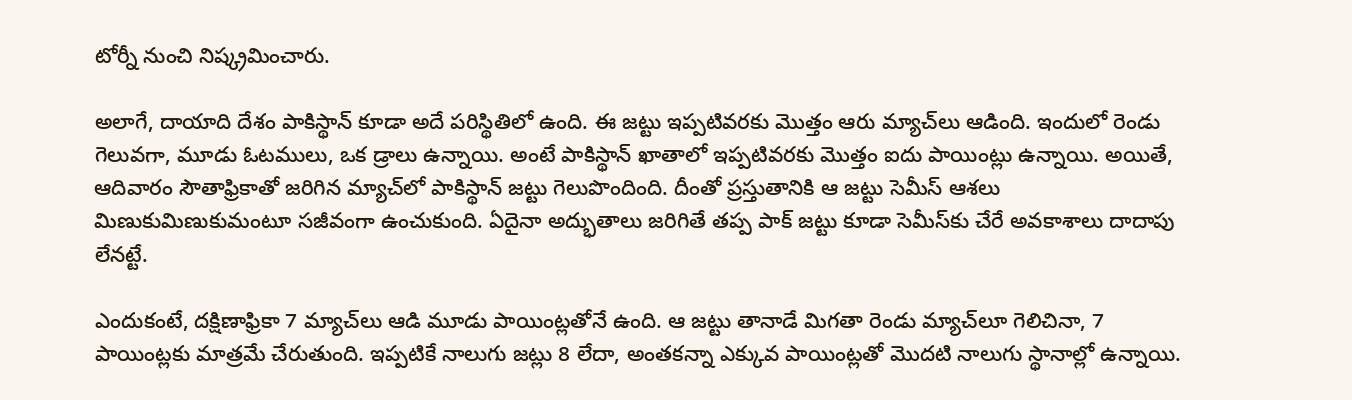టోర్నీ నుంచి నిష్క్రమించారు.

అలాగే, దాయాది దేశం పాకిస్థాన్ కూడా అదే పరిస్థితిలో ఉంది. ఈ జట్టు ఇప్పటివరకు మొత్తం ఆరు మ్యాచ్‌లు ఆడింది. ఇందులో రెండు గెలువగా, మూడు ఓటములు, ఒక డ్రాలు ఉన్నాయి. అంటే పాకిస్థాన్ ఖాతాలో ఇప్పటివరకు మొత్తం ఐదు పాయింట్లు ఉన్నాయి. అయితే, ఆదివారం సౌతాఫ్రికాతో జరిగిన మ్యాచ్‌లో పాకిస్థాన్ జట్టు గెలుపొందింది. దీంతో ప్రస్తుతానికి ఆ జట్టు సెమీస్ ఆశలు మిణుకుమిణుకుమంటూ సజీవంగా ఉంచుకుంది. ఏదైనా అద్భుతాలు జరిగితే తప్ప పాక్ జట్టు కూడా సెమీస్‌కు చేరే అవకాశాలు దాదాపు లేనట్టే.

ఎందుకంటే, దక్షిణాఫ్రికా 7 మ్యాచ్‌లు ఆడి మూడు పాయింట్లతోనే ఉంది. ఆ జట్టు తానాడే మిగతా రెండు మ్యాచ్‌లూ గెలిచినా, 7 పాయింట్లకు మాత్రమే చేరుతుంది. ఇప్పటికే నాలుగు జట్లు 8 లేదా, అంతకన్నా ఎక్కువ పాయింట్లతో మొదటి నాలుగు స్థానాల్లో ఉన్నాయి.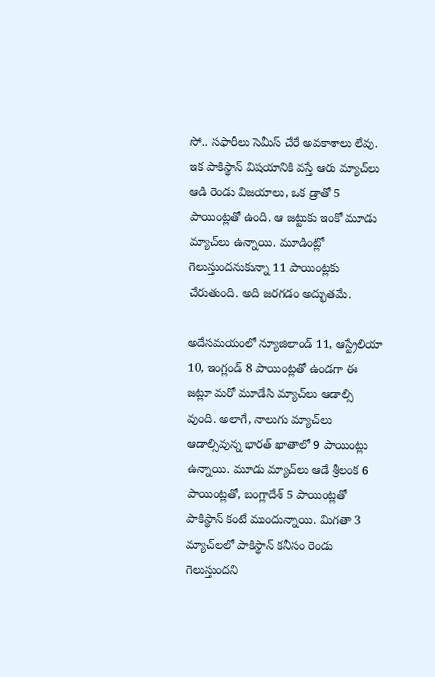సో.. సఫారీలు సెమీస్ చేరే అవకాశాలు లేవు. ఇక పాకిస్థాన్ విషయానికి వస్తే ఆరు మ్యాచ్‌లు ఆడి రెండు విజయాలు, ఒక డ్రాతో 5 పాయింట్లతో ఉంది. ఆ జట్టుకు ఇంకో మూడు మ్యాచ్‌లు ఉన్నాయి. మూడింట్లో గెలుస్తుందనుకున్నా 11 పాయింట్లకు చేరుతుంది. అది జరగడం అద్భుతమే.

అదేసమయంలో న్యూజిలాండ్ 11, ఆస్ట్రేలియా 10, ఇంగ్లండ్ 8 పాయింట్లతో ఉండగా ఈ జట్లూ మరో మూడేసి మ్యాచ్‌లు ఆడాల్సి వుంది. అలాగే, నాలుగు మ్యాచ్‌లు ఆడాల్సివున్న భారత్ ఖాతాలో 9 పాయింట్లు ఉన్నాయి. మూడు మ్యాచ్‌లు ఆడే శ్రీలంక 6 పాయింట్లతో, బంగ్లాదేశ్ 5 పాయింట్లతో పాకిస్థాన్ కంటే ముందున్నాయి. మిగతా 3 మ్యాచ్‌లలో పాకిస్థాన్ కనీసం రెండు గెలుస్తుందని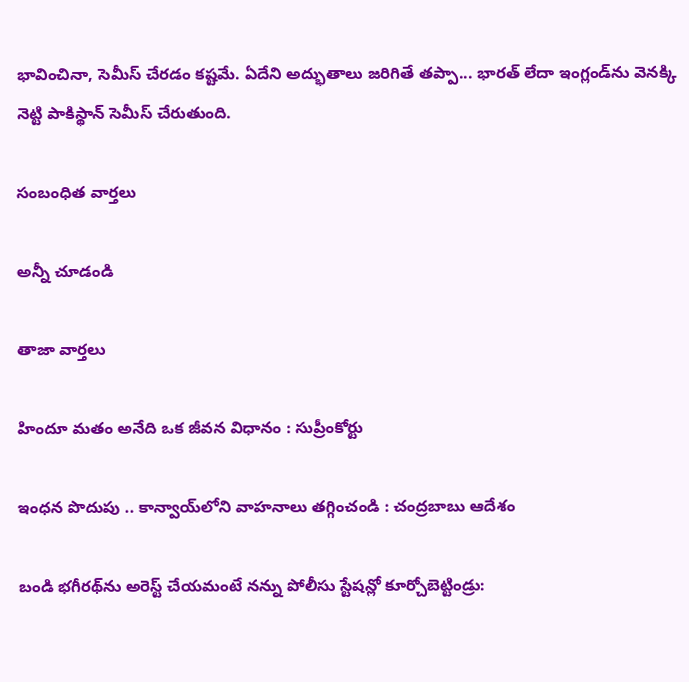భావించినా, సెమీస్ చేరడం కష్టమే. ఏదేని అద్భుతాలు జరిగితే తప్పా... భారత్ లేదా ఇంగ్లండ్‌ను వెనక్కి నెట్టి పాకిస్థాన్ సెమీస్ చేరుతుంది.

సంబంధిత వార్తలు

అన్నీ చూడండి

తాజా వార్తలు

హిందూ మతం అనేది ఒక జీవన విధానం : సుప్రీంకోర్టు

ఇంధన పొదుపు .. కాన్వాయ్‌లోని వాహనాలు తగ్గించండి : చంద్రబాబు ఆదేశం

బండి భగీరథ్‌ను అరెస్ట్ చేయమంటే నన్ను పోలీసు స్టేషన్లో కూర్చోబెట్టిండ్రు: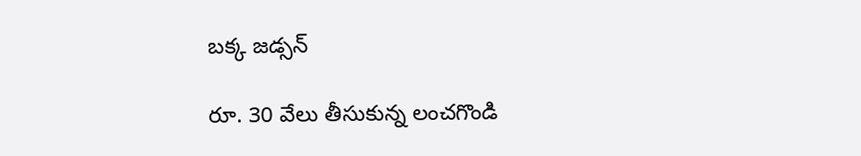బక్క జడ్సన్

రూ. 30 వేలు తీసుకున్న లంచగొండి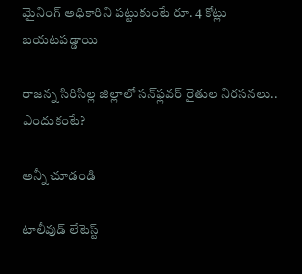మైనింగ్ అధికారిని పట్టుకుంటే రూ. 4 కోట్లు బయటపడ్డాయి

రాజన్న సిరిసిల్ల జిల్లాలో సన్‌ఫ్లవర్ రైతుల నిరసనలు.. ఎందుకంటే?

అన్నీ చూడండి

టాలీవుడ్ లేటెస్ట్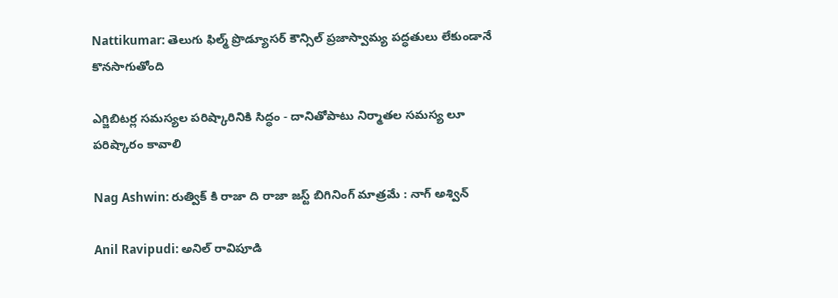Nattikumar: తెలుగు ఫిల్మ్ ప్రొడ్యూసర్ కౌన్సిల్ ప్రజాస్వామ్య పద్ధతులు లేకుండానే కొనసాగుతోంది

ఎగ్జిబిటర్ల సమస్యల పరిష్కారినికి సిద్ధం - దానితోపాటు నిర్మాతల సమస్య లూ పరిష్కారం కావాలి

Nag Ashwin: రుత్విక్ కి రాజా ది రాజా జస్ట్ బిగినింగ్ మాత్రమే : నాగ్ అశ్విన్

Anil Ravipudi: అనిల్ రావిపూడి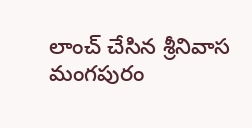లాంచ్ చేసిన శ్రీనివాస మంగపురం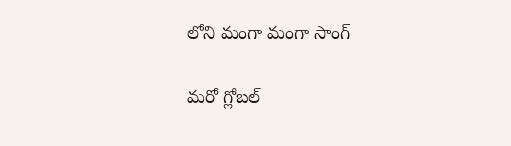లోని మంగా మంగా సాంగ్

మరో గ్లోబల్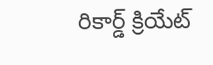రికార్డ్ క్రియేట్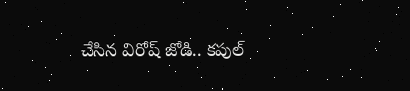చేసిన విరోష్ జోడి.. కపుల్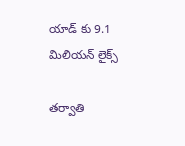యాడ్ కు 9.1 మిలియన్ లైక్స్

తర్వాతి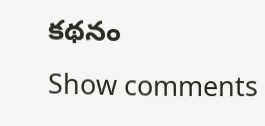కథనం
Show comments